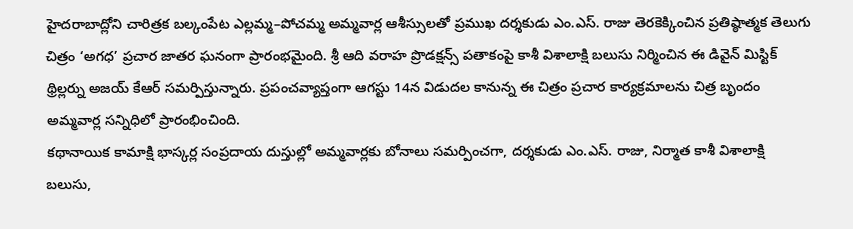హైదరాబాద్లోని చారిత్రక బల్కంపేట ఎల్లమ్మ–పోచమ్మ అమ్మవార్ల ఆశీస్సులతో ప్రముఖ దర్శకుడు ఎం.ఎస్. రాజు తెరకెక్కించిన ప్రతిష్ఠాత్మక తెలుగు చిత్రం ‘అగధ’ ప్రచార జాతర ఘనంగా ప్రారంభమైంది. శ్రీ ఆది వరాహ ప్రొడక్షన్స్ పతాకంపై కాశీ విశాలాక్షి బలుసు నిర్మించిన ఈ డివైన్ మిస్టిక్ థ్రిల్లర్ను అజయ్ కేఆర్ సమర్పిస్తున్నారు. ప్రపంచవ్యాప్తంగా ఆగస్టు 14న విడుదల కానున్న ఈ చిత్రం ప్రచార కార్యక్రమాలను చిత్ర బృందం అమ్మవార్ల సన్నిధిలో ప్రారంభించింది.
కథానాయిక కామాక్షి భాస్కర్ల సంప్రదాయ దుస్తుల్లో అమ్మవార్లకు బోనాలు సమర్పించగా, దర్శకుడు ఎం.ఎస్. రాజు, నిర్మాత కాశీ విశాలాక్షి బలుసు,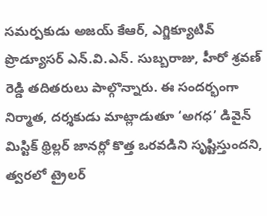సమర్పకుడు అజయ్ కేఆర్, ఎగ్జిక్యూటివ్ ప్రొడ్యూసర్ ఎన్.వి.ఎన్. సుబ్బరాజు, హీరో శ్రవణ్ రెడ్డి తదితరులు పాల్గొన్నారు. ఈ సందర్భంగా నిర్మాత, దర్శకుడు మాట్లాడుతూ ‘అగధ’ డివైన్ మిస్టిక్ థ్రిల్లర్ జానర్లో కొత్త ఒరవడిని సృష్టిస్తుందని, త్వరలో ట్రైలర్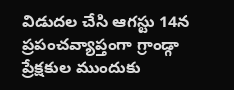విడుదల చేసి ఆగస్టు 14న ప్రపంచవ్యాప్తంగా గ్రాండ్గా ప్రేక్షకుల ముందుకు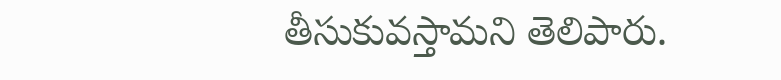తీసుకువస్తామని తెలిపారు.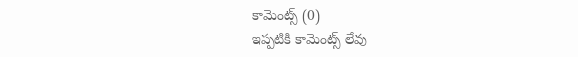కామెంట్స్ (0)
ఇప్పటికి కామెంట్స్ లేవు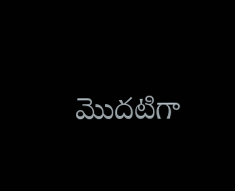మొదటిగా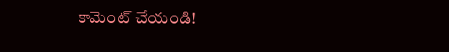కామెంట్ చేయండి!